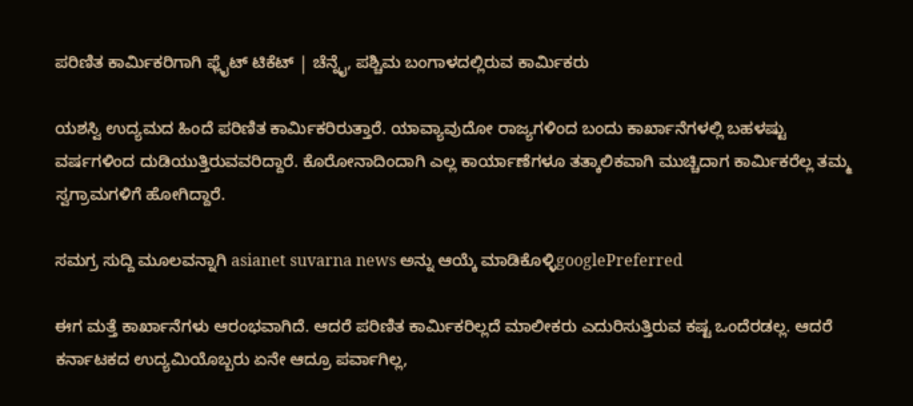ಪರಿಣಿತ ಕಾರ್ಮಿಕರಿಗಾಗಿ ಫ್ಲೈಟ್ ಟಿಕೆಟ್ | ಚೆನ್ನೈ, ಪಶ್ಚಿಮ ಬಂಗಾಳದಲ್ಲಿರುವ ಕಾರ್ಮಿಕರು

ಯಶಸ್ವಿ ಉದ್ಯಮದ ಹಿಂದೆ ಪರಿಣಿತ ಕಾರ್ಮಿಕರಿರುತ್ತಾರೆ. ಯಾವ್ಯಾವುದೋ ರಾಜ್ಯಗಳಿಂದ ಬಂದು ಕಾರ್ಖಾನೆಗಳಲ್ಲಿ ಬಹಳಷ್ಟು ವರ್ಷಗಳಿಂದ ದುಡಿಯುತ್ತಿರುವವರಿದ್ದಾರೆ. ಕೊರೋನಾದಿಂದಾಗಿ ಎಲ್ಲ ಕಾರ್ಯಾಣೆಗಳೂ ತತ್ಕಾಲಿಕವಾಗಿ ಮುಚ್ಚಿದಾಗ ಕಾರ್ಮಿಕರೆಲ್ಲ ತಮ್ಮ ಸ್ವಗ್ರಾಮಗಳಿಗೆ ಹೋಗಿದ್ದಾರೆ.

ಸಮಗ್ರ ಸುದ್ದಿ ಮೂಲವನ್ನಾಗಿ asianet suvarna news ಅನ್ನು ಆಯ್ಕೆ ಮಾಡಿಕೊಳ್ಳಿgooglePreferred

ಈಗ ಮತ್ತೆ ಕಾರ್ಖಾನೆಗಳು ಆರಂಭವಾಗಿದೆ. ಆದರೆ ಪರಿಣಿತ ಕಾರ್ಮಿಕರಿಲ್ಲದೆ ಮಾಲೀಕರು ಎದುರಿಸುತ್ತಿರುವ ಕಷ್ಟ ಒಂದೆರಡಲ್ಲ. ಆದರೆ ಕರ್ನಾಟಕದ ಉದ್ಯಮಿಯೊಬ್ಬರು ಏನೇ ಆದ್ರೂ ಪರ್ವಾಗಿಲ್ಲ,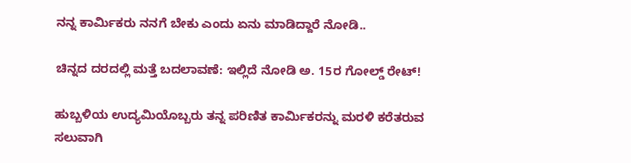ನನ್ನ ಕಾರ್ಮಿಕರು ನನಗೆ ಬೇಕು ಎಂದು ಏನು ಮಾಡಿದ್ದಾರೆ ನೋಡಿ..

ಚಿನ್ನದ ದರದಲ್ಲಿ ಮತ್ತೆ ಬದಲಾವಣೆ: ಇಲ್ಲಿದೆ ನೋಡಿ ಅ. 15ರ ಗೋಲ್ಡ್ ರೇಟ್!

ಹುಬ್ಬಳಿಯ ಉದ್ಯಮಿಯೊಬ್ಬರು ತನ್ನ ಪರಿಣಿತ ಕಾರ್ಮಿಕರನ್ನು ಮರಳಿ ಕರೆತರುವ ಸಲುವಾಗಿ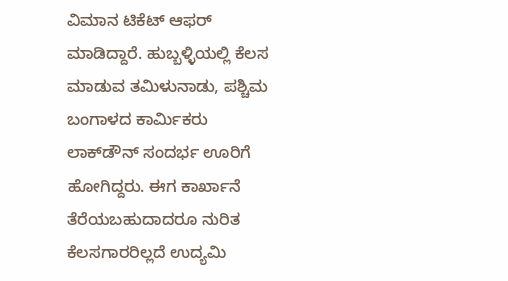ವಿಮಾನ ಟಿಕೆಟ್ ಆಫರ್ ಮಾಡಿದ್ದಾರೆ. ಹುಬ್ಬಳ್ಳಿಯಲ್ಲಿ ಕೆಲಸ ಮಾಡುವ ತಮಿಳುನಾಡು, ಪಶ್ಚಿಮ ಬಂಗಾಳದ ಕಾರ್ಮಿಕರು ಲಾಕ್‌ಡೌನ್ ಸಂದರ್ಭ ಊರಿಗೆ ಹೋಗಿದ್ದರು. ಈಗ ಕಾರ್ಖಾನೆ ತೆರೆಯಬಹುದಾದರೂ ನುರಿತ ಕೆಲಸಗಾರರಿಲ್ಲದೆ ಉದ್ಯಮಿ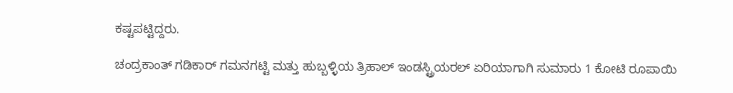ಕಷ್ಟಪಟ್ಟಿದ್ದರು.

ಚಂದ್ರಕಾಂತ್ ಗಡಿಕಾರ್ ಗಮನಗಟ್ಟಿ ಮತ್ತು ಹುಬ್ಬಳ್ಳಿಯ ತ್ರಿಹಾಲ್ ಇಂಡಸ್ಟ್ರಿಯರಲ್ ಏರಿಯಾಗಾಗಿ ಸುಮಾರು 1 ಕೋಟಿ ರೂಪಾಯಿ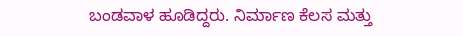ಬಂಡವಾಳ ಹೂಡಿದ್ದರು. ನಿರ್ಮಾಣ ಕೆಲಸ ಮತ್ತು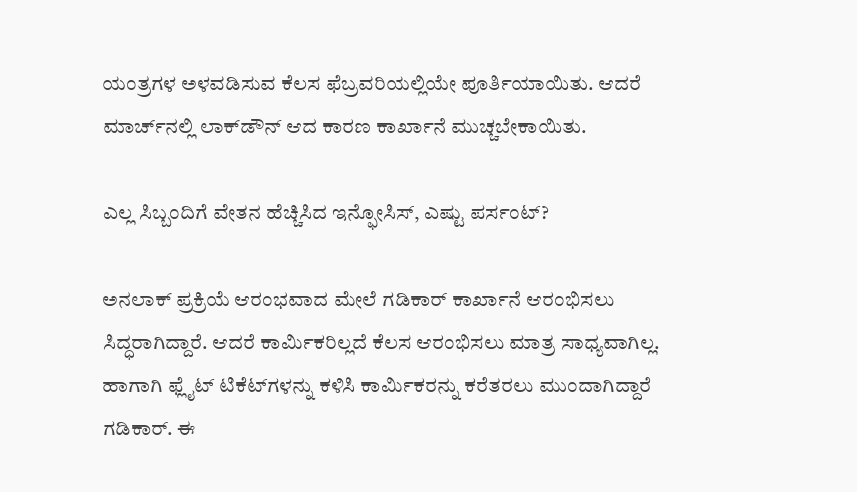ಯಂತ್ರಗಳ ಅಳವಡಿಸುವ ಕೆಲಸ ಫೆಬ್ರವರಿಯಲ್ಲಿಯೇ ಪೂರ್ತಿಯಾಯಿತು. ಆದರೆ ಮಾರ್ಚ್‌ನಲ್ಲಿ ಲಾಕ್‌ಡೌನ್ ಆದ ಕಾರಣ ಕಾರ್ಖಾನೆ ಮುಚ್ಚಬೇಕಾಯಿತು.

ಎಲ್ಲ ಸಿಬ್ಬಂದಿಗೆ ವೇತನ ಹೆಚ್ಚಿಸಿದ ಇನ್ಫೋಸಿಸ್, ಎಷ್ಟು ಪರ್ಸಂಟ್?

ಅನಲಾಕ್‌ ಪ್ರಕ್ರಿಯೆ ಆರಂಭವಾದ ಮೇಲೆ ಗಡಿಕಾರ್ ಕಾರ್ಖಾನೆ ಆರಂಭಿಸಲು ಸಿದ್ಧರಾಗಿದ್ದಾರೆ. ಆದರೆ ಕಾರ್ಮಿಕರಿಲ್ಲದೆ ಕೆಲಸ ಆರಂಭಿಸಲು ಮಾತ್ರ ಸಾಧ್ಯವಾಗಿಲ್ಲ. ಹಾಗಾಗಿ ಫ್ಲೈಟ್ ಟಿಕೆಟ್‌ಗಳನ್ನು ಕಳಿಸಿ ಕಾರ್ಮಿಕರನ್ನು ಕರೆತರಲು ಮುಂದಾಗಿದ್ದಾರೆ ಗಡಿಕಾರ್. ಈ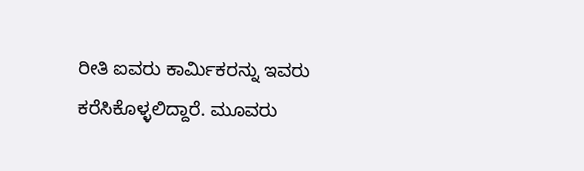ರೀತಿ ಐವರು ಕಾರ್ಮಿಕರನ್ನು ಇವರು ಕರೆಸಿಕೊಳ್ಳಲಿದ್ದಾರೆ. ಮೂವರು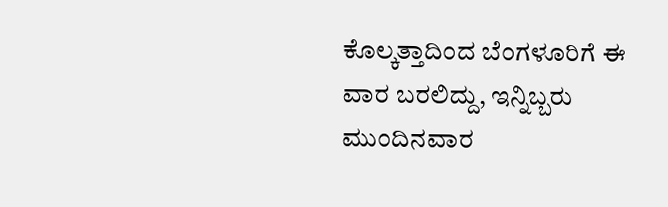ಕೊಲ್ಕತ್ತಾದಿಂದ ಬೆಂಗಳೂರಿಗೆ ಈ ವಾರ ಬರಲಿದ್ದು, ಇನ್ನಿಬ್ಬರು ಮುಂದಿನವಾರ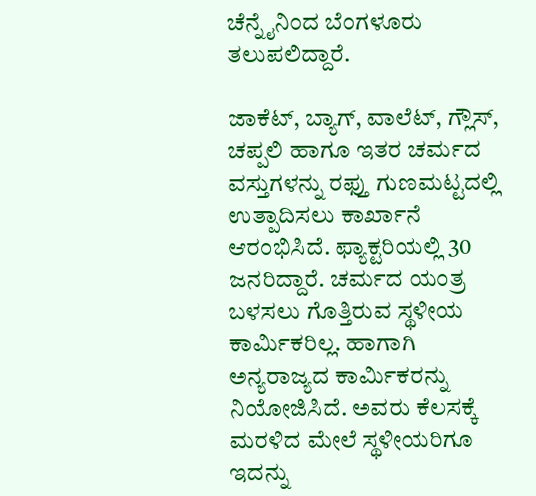ಚೆನ್ನೈನಿಂದ ಬೆಂಗಳೂರು ತಲುಪಲಿದ್ದಾರೆ.

ಜಾಕೆಟ್, ಬ್ಯಾಗ್, ವಾಲೆಟ್, ಗ್ಲೌಸ್, ಚಪ್ಪಲಿ ಹಾಗೂ ಇತರ ಚರ್ಮದ ವಸ್ತುಗಳನ್ನು ರಫ್ತು ಗುಣಮಟ್ಟದಲ್ಲಿ ಉತ್ಪಾದಿಸಲು ಕಾರ್ಖಾನೆ ಆರಂಭಿಸಿದೆ. ಫ್ಯಾಕ್ಟರಿಯಲ್ಲಿ 30 ಜನರಿದ್ದಾರೆ. ಚರ್ಮದ ಯಂತ್ರ ಬಳಸಲು ಗೊತ್ತಿರುವ ಸ್ಥಳೀಯ ಕಾರ್ಮಿಕರಿಲ್ಲ. ಹಾಗಾಗಿ ಅನ್ಯರಾಜ್ಯದ ಕಾರ್ಮಿಕರನ್ನು ನಿಯೋಜಿಸಿದೆ. ಅವರು ಕೆಲಸಕ್ಕೆ ಮರಳಿದ ಮೇಲೆ ಸ್ಥಳೀಯರಿಗೂ ಇದನ್ನು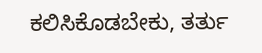ಕಲಿಸಿಕೊಡಬೇಕು, ತರ್ತು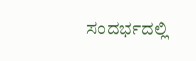ಸಂದರ್ಭದಲ್ಲಿ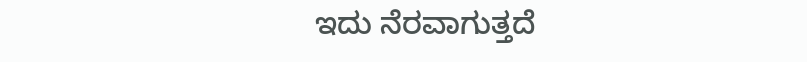ಇದು ನೆರವಾಗುತ್ತದೆ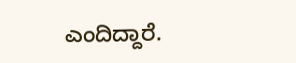ಎಂದಿದ್ದಾರೆ.